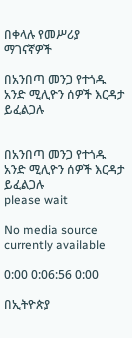በቀላሉ የመሥሪያ ማገናኛዎች

በአንበጣ መንጋ የተጎዱ አንድ ሚሊዮን ሰዎች እርዳታ ይፈልጋሉ


በአንበጣ መንጋ የተጎዱ አንድ ሚሊዮን ሰዎች እርዳታ ይፈልጋሉ
please wait

No media source currently available

0:00 0:06:56 0:00

በኢትዮጵያ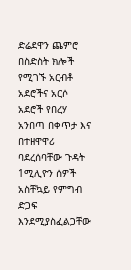ድሬደዋን ጨምሮ በስድስት ክሎች የሚገኙ አርብቶ አደሮችና አርሶ አደሮች የበረሃ አንበጣ በቀጥታ እና በተዘዋዋሪ ባደረሰባቸው ጉዳት 1ሚሊዮን ሰዎች አስቸኳይ የምግብ ድጋፍ እንደሚያስፈልጋቸው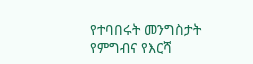የተባበሩት መንግስታት የምግብና የእርሻ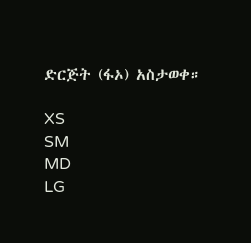ድርጅት (ፋኦ) አስታወቀ።

XS
SM
MD
LG